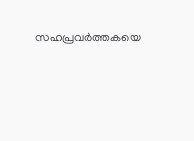സഹപ്രവർത്തകയെ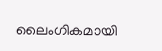ലൈംഗികമായി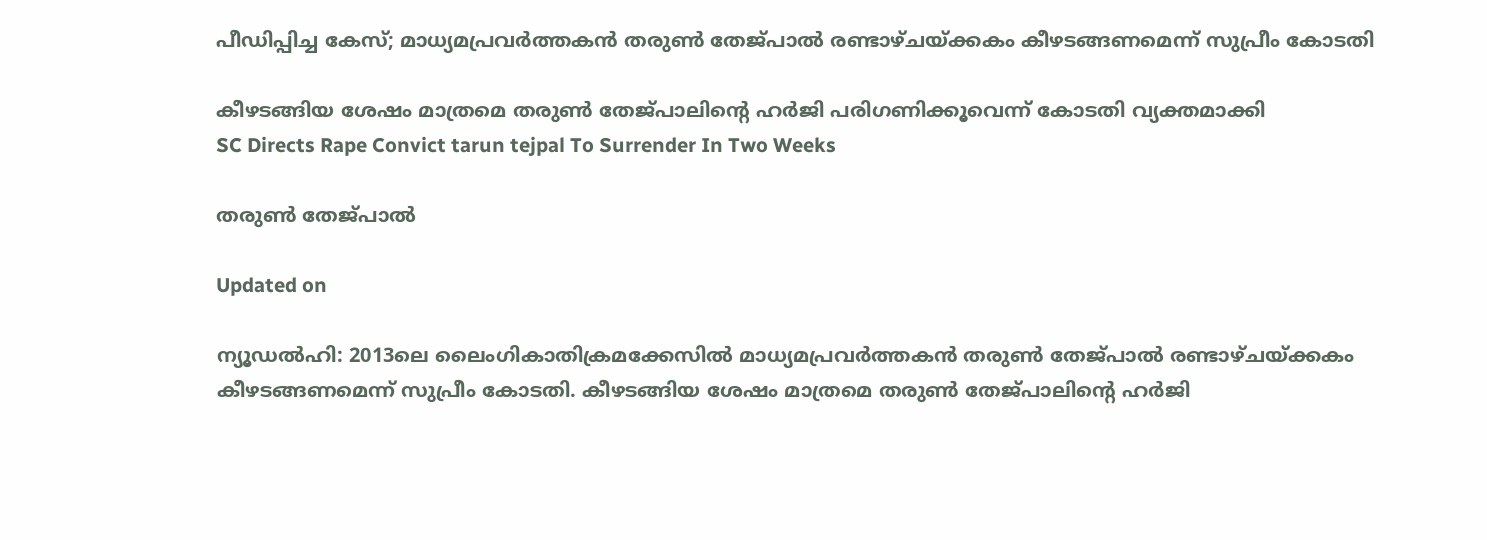പീഡിപ്പിച്ച കേസ്; മാധ‍്യമപ്രവർത്തകൻ തരുൺ തേജ്‌പാൽ രണ്ടാഴ്ചയ്ക്കകം കീഴടങ്ങണമെന്ന് സുപ്രീം കോടതി

കീഴടങ്ങിയ ശേഷം മാത്രമെ തരുൺ തേജ്പാലിന്‍റെ ഹർജി പരിഗണിക്കൂവെന്ന് കോടതി വ‍്യക്തമാക്കി
SC Directs Rape Convict tarun tejpal To Surrender In Two Weeks

തരുൺ തേജ്‌പാൽ

Updated on

ന‍്യൂഡൽഹി: 2013ലെ ലൈംഗികാതിക്രമക്കേസിൽ മാധ‍്യമപ്രവർത്തകൻ തരുൺ തേജ്പാൽ രണ്ടാഴ്ചയ്ക്കകം കീഴടങ്ങണമെന്ന് സുപ്രീം കോടതി. കീഴടങ്ങിയ ശേഷം മാത്രമെ തരുൺ തേജ്പാലിന്‍റെ ഹർജി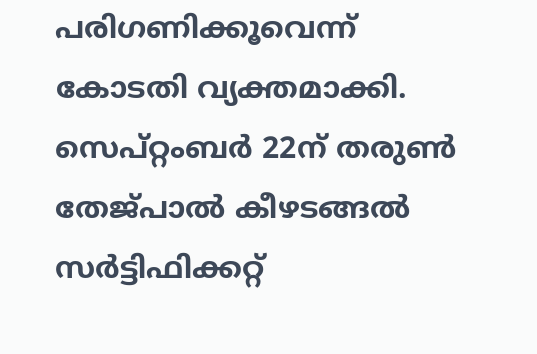പരിഗണിക്കൂവെന്ന് കോടതി വ‍്യക്തമാക്കി. സെപ്റ്റംബർ 22ന് തരുൺ‌ തേജ്പാൽ കീഴടങ്ങൽ സർട്ടിഫിക്കറ്റ്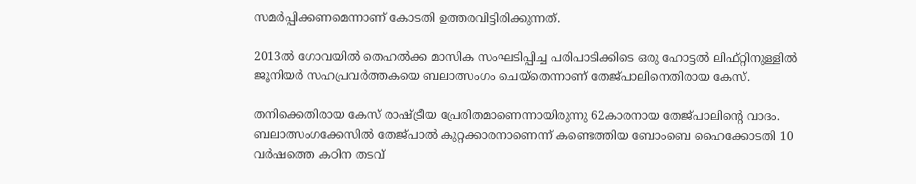സമർപ്പിക്കണമെന്നാണ് കോടതി ഉത്തരവിട്ടിരിക്കുന്നത്.

2013ൽ ഗോവയിൽ തെഹൽക്ക മാസിക സംഘടിപ്പിച്ച പരിപാടിക്കിടെ ഒരു ഹോട്ടൽ ലിഫ്റ്റിനുള്ളിൽ ജൂനിയർ സഹപ്രവർത്തകയെ ബലാത്സംഗം ചെയ്തെന്നാണ് തേജ്പാലിനെതിരായ കേസ്.

തനിക്കെതിരായ കേസ് രാഷ്ട്രീയ പ്രേരിതമാണെന്നായിരുന്നു 62കാരനായ തേജ്പാലിന്‍റെ വാദം. ബലാത്സംഗക്കേസിൽ തേജ്പാൽ കുറ്റക്കാരനാണെന്ന് കണ്ടെത്തിയ ബോംബെ ഹൈക്കോടതി 10 വർഷത്തെ കഠിന തടവ്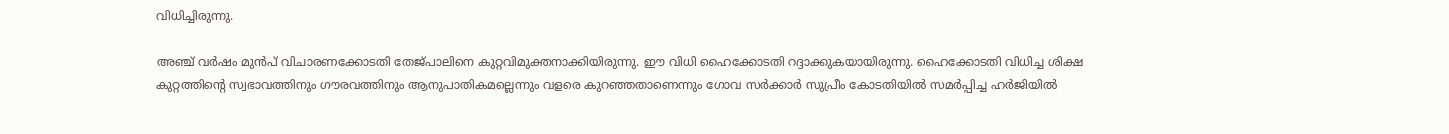വിധിച്ചിരുന്നു.

അഞ്ച് വർഷം മുൻപ് വിചാരണക്കോടതി തേജ്പാലിനെ കുറ്റവിമുക്തനാക്കിയിരുന്നു. ഈ വിധി ഹൈക്കോടതി റദ്ദാക്കുകയായിരുന്നു. ഹൈക്കോടതി വിധിച്ച ശിക്ഷ കുറ്റത്തിന്‍റെ സ്വഭാവത്തിനും ഗൗരവത്തിനും ആനുപാതികമല്ലെന്നും വളരെ കുറഞ്ഞതാണെന്നും ഗോവ സർക്കാർ സുപ്രീം കോടതിയിൽ സമർപ്പിച്ച ഹർജിയിൽ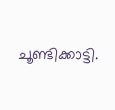ചൂണ്ടിക്കാട്ടി.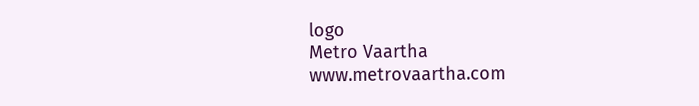logo
Metro Vaartha
www.metrovaartha.com